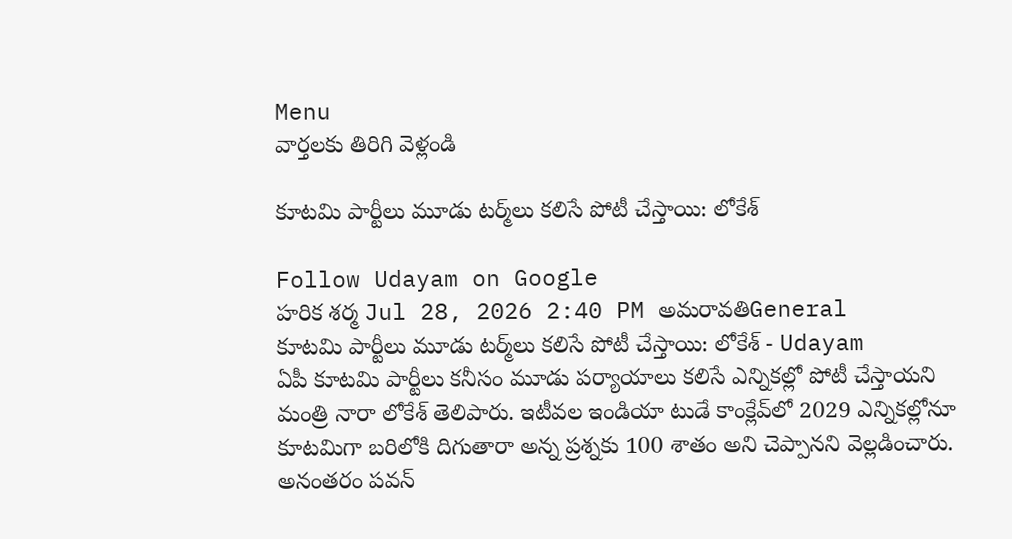Menu
వార్తలకు తిరిగి వెళ్లండి

కూటమి పార్టీలు మూడు టర్మ్‌లు కలిసే పోటీ చేస్తాయి: లోకేశ్

Follow Udayam on Google
హరిక శర్మ Jul 28, 2026 2:40 PM అమరావతిGeneral
కూటమి పార్టీలు మూడు టర్మ్‌లు కలిసే పోటీ చేస్తాయి: లోకేశ్ - Udayam
ఏపీ కూటమి పార్టీలు కనీసం మూడు పర్యాయాలు కలిసే ఎన్నికల్లో పోటీ చేస్తాయని మంత్రి నారా లోకేశ్ తెలిపారు. ఇటీవల ఇండియా టుడే కాంక్లేవ్‌లో 2029 ఎన్నికల్లోనూ కూటమిగా బరిలోకి దిగుతారా అన్న ప్రశ్నకు 100 శాతం అని చెప్పానని వెల్లడించారు. అనంతరం పవన్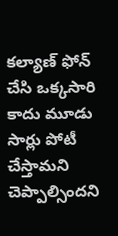కల్యాణ్ ఫోన్ చేసి ఒక్కసారి కాదు మూడు సార్లు పోటీ చేస్తామని చెప్పాల్సిందని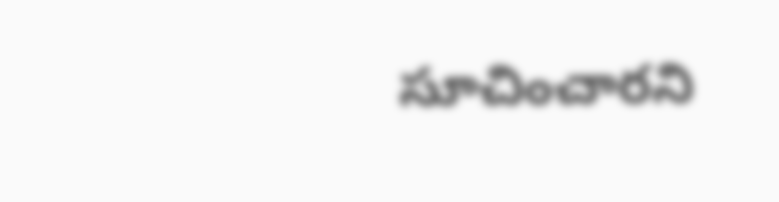సూచించారని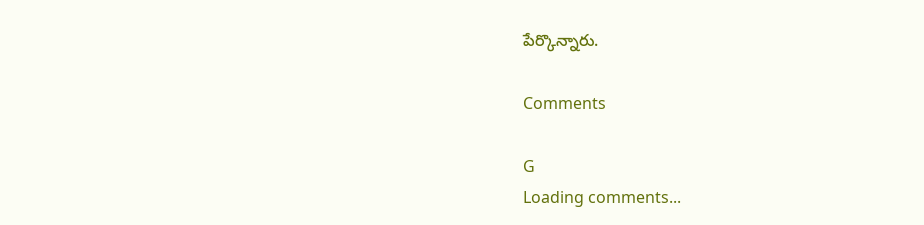పేర్కొన్నారు.

Comments

G
Loading comments...